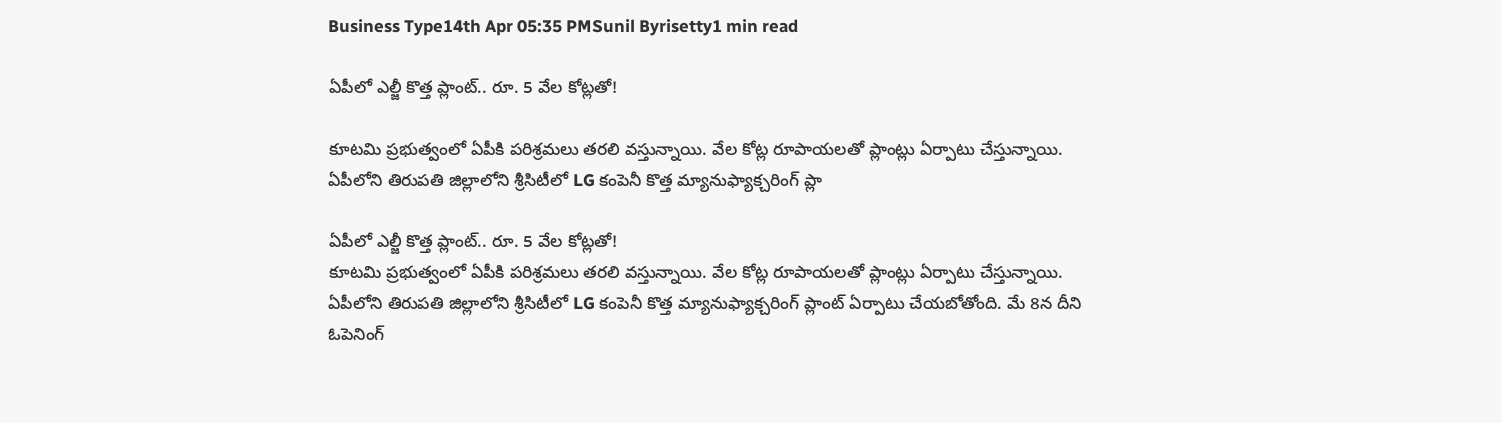Business Type14th Apr 05:35 PMSunil Byrisetty1 min read

ఏపీలో ఎల్జీ కొత్త ప్లాంట్.. రూ. 5 వేల కోట్లతో!

కూటమి ప్రభుత్వంలో ఏపీకి పరిశ్రమలు తరలి వస్తున్నాయి. వేల కోట్ల రూపాయలతో ప్లాంట్లు ఏర్పాటు చేస్తున్నాయి. ఏపీలోని తిరుపతి జిల్లాలోని శ్రీసిటీలో LG కంపెనీ కొత్త మ్యానుఫ్యాక్చరింగ్ ప్లా

ఏపీలో ఎల్జీ కొత్త ప్లాంట్.. రూ. 5 వేల కోట్లతో!
కూటమి ప్రభుత్వంలో ఏపీకి పరిశ్రమలు తరలి వస్తున్నాయి. వేల కోట్ల రూపాయలతో ప్లాంట్లు ఏర్పాటు చేస్తున్నాయి. ఏపీలోని తిరుపతి జిల్లాలోని శ్రీసిటీలో LG కంపెనీ కొత్త మ్యానుఫ్యాక్చరింగ్ ప్లాంట్ ఏర్పాటు చేయబోతోంది. మే 8న దీని ఓపెనింగ్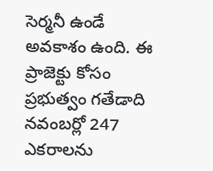సెర్మనీ ఉండే అవకాశం ఉంది. ఈ ప్రాజెక్టు కోసం ప్రభుత్వం గతేడాది నవంబర్లో 247 ఎకరాలను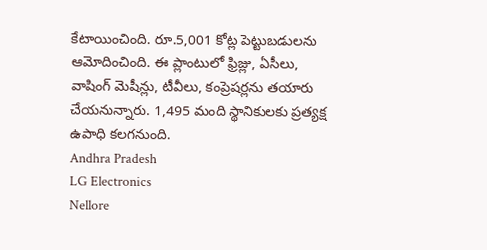కేటాయించింది. రూ.5,001 కోట్ల పెట్టుబడులను ఆమోదించింది. ఈ ప్లాంటులో ఫ్రిజ్లు, ఏసీలు, వాషింగ్ మెషీన్లు, టీవీలు, కంప్రెషర్లను తయారు చేయనున్నారు. 1,495 మంది స్థానికులకు ప్రత్యక్ష ఉపాధి కలగనుంది.
Andhra Pradesh
LG Electronics
Nellore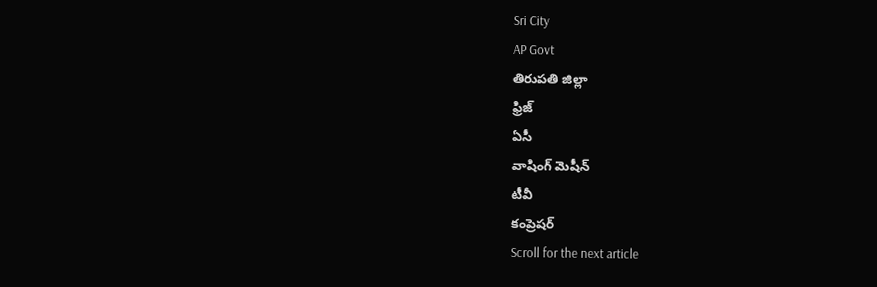Sri City
AP Govt
తిరుపతి జిల్లా
ఫ్రిజ్
ఏసీ
వాషింగ్ మెషీన్
టీవీ
కంప్రెషర్
Scroll for the next article